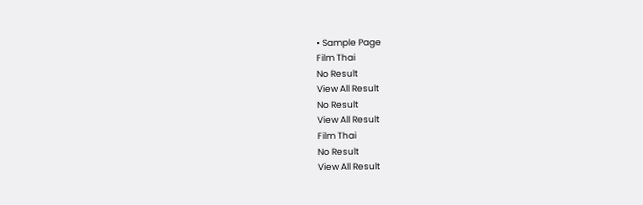• Sample Page
Film Thai
No Result
View All Result
No Result
View All Result
Film Thai
No Result
View All Result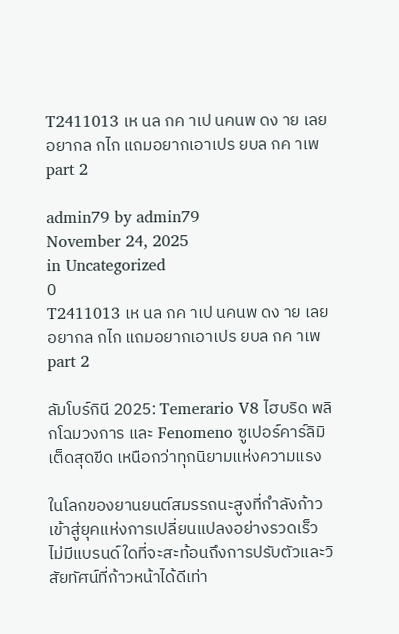T2411013 เห นล กค าเป นคนพ ดง าย เลยอยากล กไก แถมอยากเอาเปร ยบล กค าเพ part 2

admin79 by admin79
November 24, 2025
in Uncategorized
0
T2411013 เห นล กค าเป นคนพ ดง าย เลยอยากล กไก แถมอยากเอาเปร ยบล กค าเพ part 2

ลัมโบร์กินี 2025: Temerario V8 ไฮบริด พลิกโฉมวงการ และ Fenomeno ซูเปอร์คาร์ลิมิเต็ดสุดขีด เหนือกว่าทุกนิยามแห่งความแรง

ในโลกของยานยนต์สมรรถนะสูงที่กำลังก้าวเข้าสู่ยุคแห่งการเปลี่ยนแปลงอย่างรวดเร็ว ไม่มีแบรนด์ใดที่จะสะท้อนถึงการปรับตัวและวิสัยทัศน์ที่ก้าวหน้าได้ดีเท่า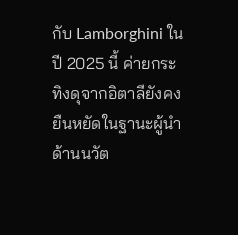กับ Lamborghini ในปี 2025 นี้ ค่ายกระทิงดุจากอิตาลียังคงยืนหยัดในฐานะผู้นำด้านนวัต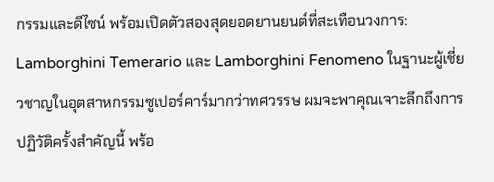กรรมและดีไซน์ พร้อมเปิดตัวสองสุดยอดยานยนต์ที่สะเทือนวงการ: Lamborghini Temerario และ Lamborghini Fenomeno ในฐานะผู้เชี่ยวชาญในอุตสาหกรรมซูเปอร์คาร์มากว่าทศวรรษ ผมจะพาคุณเจาะลึกถึงการปฏิวัติครั้งสำคัญนี้ พร้อ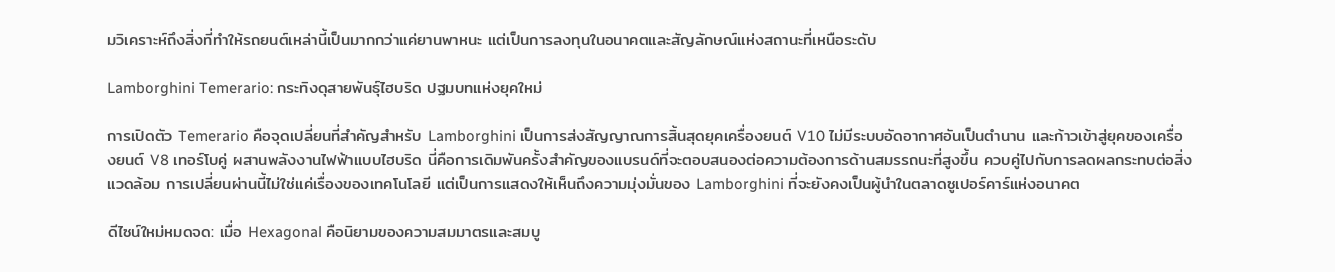มวิเคราะห์ถึงสิ่งที่ทำให้รถยนต์เหล่านี้เป็นมากกว่าแค่ยานพาหนะ แต่เป็นการลงทุนในอนาคตและสัญลักษณ์แห่งสถานะที่เหนือระดับ

Lamborghini Temerario: กระทิงดุสายพันธุ์ไฮบริด ปฐมบทแห่งยุคใหม่

การเปิดตัว Temerario คือจุดเปลี่ยนที่สำคัญสำหรับ Lamborghini เป็นการส่งสัญญาณการสิ้นสุดยุคเครื่องยนต์ V10 ไม่มีระบบอัดอากาศอันเป็นตำนาน และก้าวเข้าสู่ยุคของเครื่องยนต์ V8 เทอร์โบคู่ ผสานพลังงานไฟฟ้าแบบไฮบริด นี่คือการเดิมพันครั้งสำคัญของแบรนด์ที่จะตอบสนองต่อความต้องการด้านสมรรถนะที่สูงขึ้น ควบคู่ไปกับการลดผลกระทบต่อสิ่งแวดล้อม การเปลี่ยนผ่านนี้ไม่ใช่แค่เรื่องของเทคโนโลยี แต่เป็นการแสดงให้เห็นถึงความมุ่งมั่นของ Lamborghini ที่จะยังคงเป็นผู้นำในตลาดซูเปอร์คาร์แห่งอนาคต

ดีไซน์ใหม่หมดจด: เมื่อ Hexagonal คือนิยามของความสมมาตรและสมบู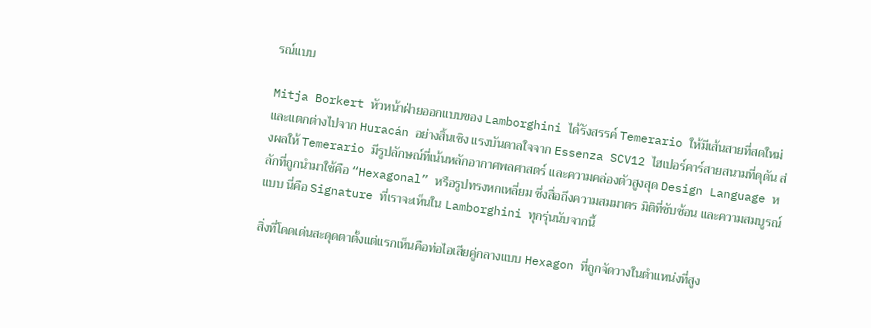รณ์แบบ

Mitja Borkert หัวหน้าฝ่ายออกแบบของ Lamborghini ได้รังสรรค์ Temerario ให้มีเส้นสายที่สดใหม่ และแตกต่างไปจาก Huracán อย่างสิ้นเชิง แรงบันดาลใจจาก Essenza SCV12 ไฮเปอร์คาร์สายสนามที่ดุดัน ส่งผลให้ Temerario มีรูปลักษณ์ที่เน้นหลักอากาศพลศาสตร์ และความคล่องตัวสูงสุด Design Language หลักที่ถูกนำมาใช้คือ “Hexagonal” หรือรูปทรงหกเหลี่ยม ซึ่งสื่อถึงความสมมาตร มิติที่ซับซ้อน และความสมบูรณ์แบบ นี่คือ Signature ที่เราจะเห็นใน Lamborghini ทุกรุ่นนับจากนี้

สิ่งที่โดดเด่นสะดุดตาตั้งแต่แรกเห็นคือท่อไอเสียคู่กลางแบบ Hexagon ที่ถูกจัดวางในตำแหน่งที่สูง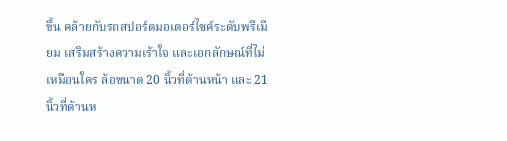ขึ้น คล้ายกับรถสปอร์ตมอเตอร์ไซค์ระดับพรีเมียม เสริมสร้างความเร้าใจ และเอกลักษณ์ที่ไม่เหมือนใคร ล้อขนาด 20 นิ้วที่ด้านหน้า และ 21 นิ้วที่ด้านห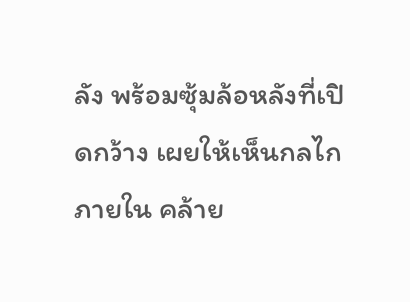ลัง พร้อมซุ้มล้อหลังที่เปิดกว้าง เผยให้เห็นกลไกภายใน คล้าย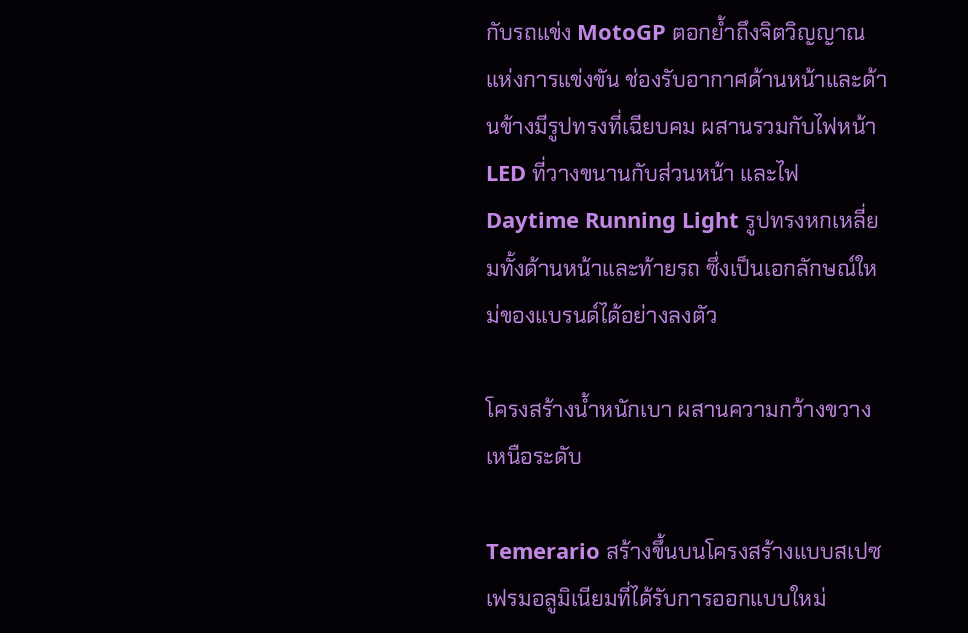กับรถแข่ง MotoGP ตอกย้ำถึงจิตวิญญาณแห่งการแข่งขัน ช่องรับอากาศด้านหน้าและด้านข้างมีรูปทรงที่เฉียบคม ผสานรวมกับไฟหน้า LED ที่วางขนานกับส่วนหน้า และไฟ Daytime Running Light รูปทรงหกเหลี่ยมทั้งด้านหน้าและท้ายรถ ซึ่งเป็นเอกลักษณ์ใหม่ของแบรนด์ได้อย่างลงตัว

โครงสร้างน้ำหนักเบา ผสานความกว้างขวางเหนือระดับ

Temerario สร้างขึ้นบนโครงสร้างแบบสเปซเฟรมอลูมิเนียมที่ได้รับการออกแบบใหม่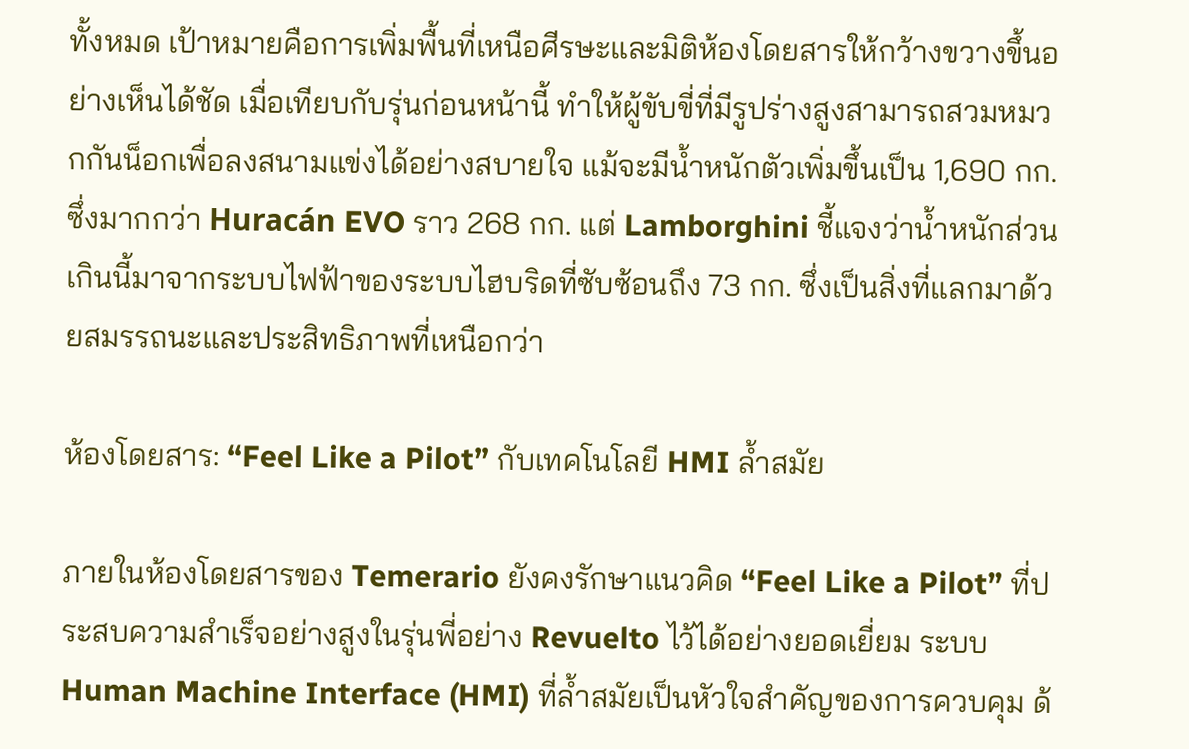ทั้งหมด เป้าหมายคือการเพิ่มพื้นที่เหนือศีรษะและมิติห้องโดยสารให้กว้างขวางขึ้นอย่างเห็นได้ชัด เมื่อเทียบกับรุ่นก่อนหน้านี้ ทำให้ผู้ขับขี่ที่มีรูปร่างสูงสามารถสวมหมวกกันน็อกเพื่อลงสนามแข่งได้อย่างสบายใจ แม้จะมีน้ำหนักตัวเพิ่มขึ้นเป็น 1,690 กก. ซึ่งมากกว่า Huracán EVO ราว 268 กก. แต่ Lamborghini ชี้แจงว่าน้ำหนักส่วนเกินนี้มาจากระบบไฟฟ้าของระบบไฮบริดที่ซับซ้อนถึง 73 กก. ซึ่งเป็นสิ่งที่แลกมาด้วยสมรรถนะและประสิทธิภาพที่เหนือกว่า

ห้องโดยสาร: “Feel Like a Pilot” กับเทคโนโลยี HMI ล้ำสมัย

ภายในห้องโดยสารของ Temerario ยังคงรักษาแนวคิด “Feel Like a Pilot” ที่ประสบความสำเร็จอย่างสูงในรุ่นพี่อย่าง Revuelto ไว้ได้อย่างยอดเยี่ยม ระบบ Human Machine Interface (HMI) ที่ล้ำสมัยเป็นหัวใจสำคัญของการควบคุม ด้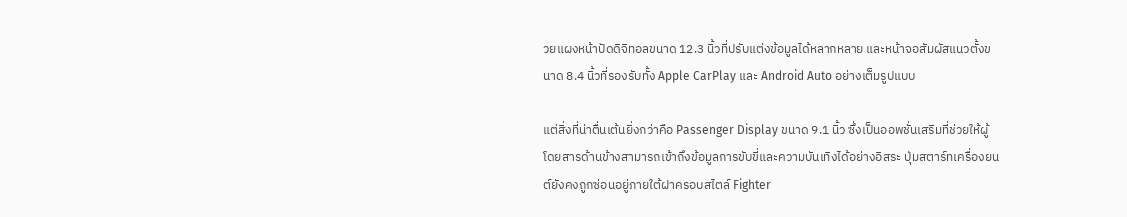วยแผงหน้าปัดดิจิทอลขนาด 12.3 นิ้วที่ปรับแต่งข้อมูลได้หลากหลาย และหน้าจอสัมผัสแนวตั้งขนาด 8.4 นิ้วที่รองรับทั้ง Apple CarPlay และ Android Auto อย่างเต็มรูปแบบ

แต่สิ่งที่น่าตื่นเต้นยิ่งกว่าคือ Passenger Display ขนาด 9.1 นิ้ว ซึ่งเป็นออพชั่นเสริมที่ช่วยให้ผู้โดยสารด้านข้างสามารถเข้าถึงข้อมูลการขับขี่และความบันเทิงได้อย่างอิสระ ปุ่มสตาร์ทเครื่องยนต์ยังคงถูกซ่อนอยู่ภายใต้ฝาครอบสไตล์ Fighter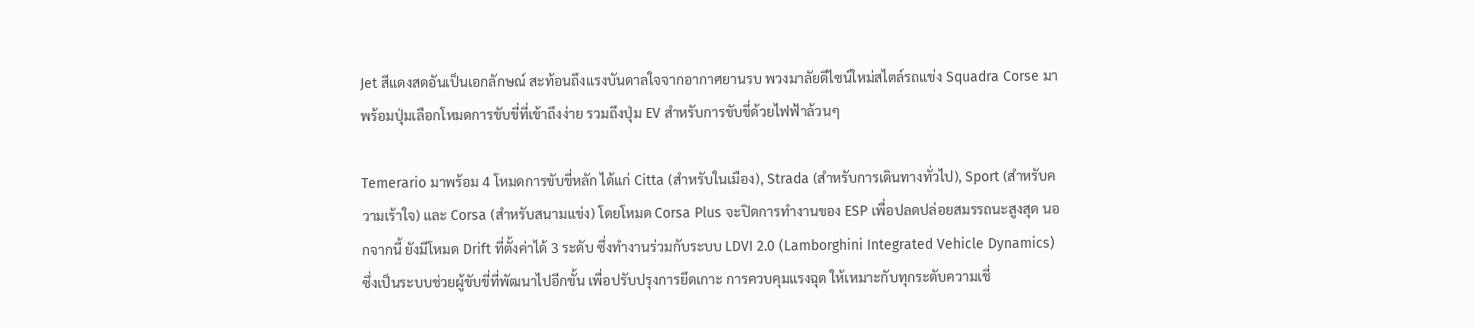Jet สีแดงสดอันเป็นเอกลักษณ์ สะท้อนถึงแรงบันดาลใจจากอากาศยานรบ พวงมาลัยดีไซน์ใหม่สไตล์รถแข่ง Squadra Corse มาพร้อมปุ่มเลือกโหมดการขับขี่ที่เข้าถึงง่าย รวมถึงปุ่ม EV สำหรับการขับขี่ด้วยไฟฟ้าล้วนๆ

Temerario มาพร้อม 4 โหมดการขับขี่หลัก ได้แก่ Citta (สำหรับในเมือง), Strada (สำหรับการเดินทางทั่วไป), Sport (สำหรับความเร้าใจ) และ Corsa (สำหรับสนามแข่ง) โดยโหมด Corsa Plus จะปิดการทำงานของ ESP เพื่อปลดปล่อยสมรรถนะสูงสุด นอกจากนี้ ยังมีโหมด Drift ที่ตั้งค่าได้ 3 ระดับ ซึ่งทำงานร่วมกับระบบ LDVI 2.0 (Lamborghini Integrated Vehicle Dynamics) ซึ่งเป็นระบบช่วยผู้ขับขี่ที่พัฒนาไปอีกขั้น เพื่อปรับปรุงการยึดเกาะ การควบคุมแรงฉุด ให้เหมาะกับทุกระดับความเชี่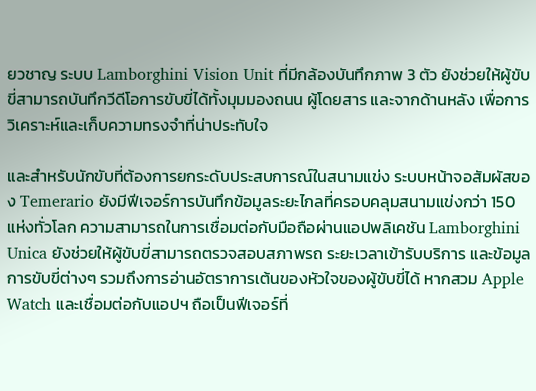ยวชาญ ระบบ Lamborghini Vision Unit ที่มีกล้องบันทึกภาพ 3 ตัว ยังช่วยให้ผู้ขับขี่สามารถบันทึกวีดีโอการขับขี่ได้ทั้งมุมมองถนน ผู้โดยสาร และจากด้านหลัง เพื่อการวิเคราะห์และเก็บความทรงจำที่น่าประทับใจ

และสำหรับนักขับที่ต้องการยกระดับประสบการณ์ในสนามแข่ง ระบบหน้าจอสัมผัสของ Temerario ยังมีฟีเจอร์การบันทึกข้อมูลระยะไกลที่ครอบคลุมสนามแข่งกว่า 150 แห่งทั่วโลก ความสามารถในการเชื่อมต่อกับมือถือผ่านแอปพลิเคชัน Lamborghini Unica ยังช่วยให้ผู้ขับขี่สามารถตรวจสอบสภาพรถ ระยะเวลาเข้ารับบริการ และข้อมูลการขับขี่ต่างๆ รวมถึงการอ่านอัตราการเต้นของหัวใจของผู้ขับขี่ได้ หากสวม Apple Watch และเชื่อมต่อกับแอปฯ ถือเป็นฟีเจอร์ที่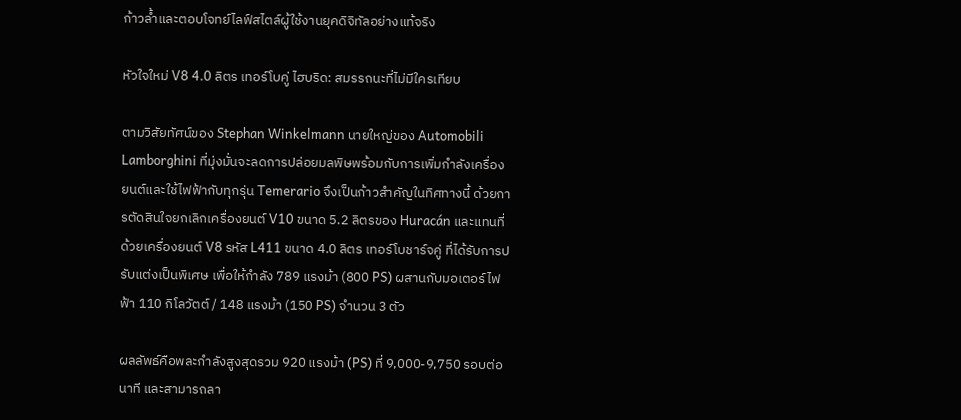ก้าวล้ำและตอบโจทย์ไลฟ์สไตล์ผู้ใช้งานยุคดิจิทัลอย่างแท้จริง

หัวใจใหม่ V8 4.0 ลิตร เทอร์โบคู่ ไฮบริด: สมรรถนะที่ไม่มีใครเทียบ

ตามวิสัยทัศน์ของ Stephan Winkelmann นายใหญ่ของ Automobili Lamborghini ที่มุ่งมั่นจะลดการปล่อยมลพิษพร้อมกับการเพิ่มกำลังเครื่องยนต์และใช้ไฟฟ้ากับทุกรุ่น Temerario จึงเป็นก้าวสำคัญในทิศทางนี้ ด้วยการตัดสินใจยกเลิกเครื่องยนต์ V10 ขนาด 5.2 ลิตรของ Huracán และแทนที่ด้วยเครื่องยนต์ V8 รหัส L411 ขนาด 4.0 ลิตร เทอร์โบชาร์จคู่ ที่ได้รับการปรับแต่งเป็นพิเศษ เพื่อให้กำลัง 789 แรงม้า (800 PS) ผสานกับมอเตอร์ไฟฟ้า 110 กิโลวัตต์ / 148 แรงม้า (150 PS) จำนวน 3 ตัว

ผลลัพธ์คือพละกำลังสูงสุดรวม 920 แรงม้า (PS) ที่ 9,000-9,750 รอบต่อนาที และสามารถลา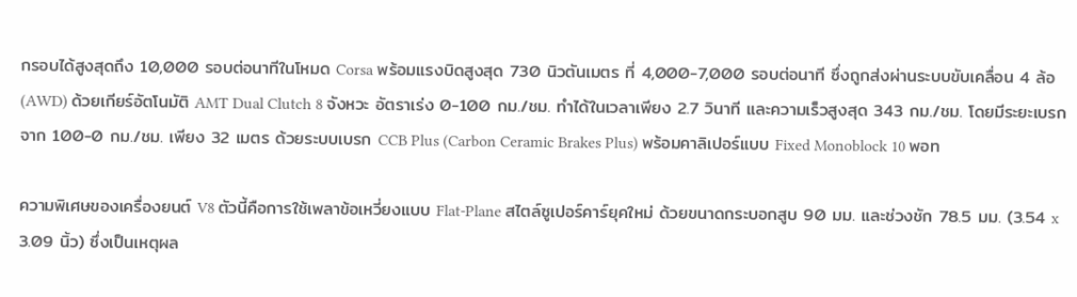กรอบได้สูงสุดถึง 10,000 รอบต่อนาทีในโหมด Corsa พร้อมแรงบิดสูงสุด 730 นิวตันเมตร ที่ 4,000-7,000 รอบต่อนาที ซึ่งถูกส่งผ่านระบบขับเคลื่อน 4 ล้อ (AWD) ด้วยเกียร์อัตโนมัติ AMT Dual Clutch 8 จังหวะ อัตราเร่ง 0-100 กม./ชม. ทำได้ในเวลาเพียง 2.7 วินาที และความเร็วสูงสุด 343 กม./ชม. โดยมีระยะเบรกจาก 100-0 กม./ชม. เพียง 32 เมตร ด้วยระบบเบรก CCB Plus (Carbon Ceramic Brakes Plus) พร้อมคาลิเปอร์แบบ Fixed Monoblock 10 พอท

ความพิเศษของเครื่องยนต์ V8 ตัวนี้คือการใช้เพลาข้อเหวี่ยงแบบ Flat-Plane สไตล์ซูเปอร์คาร์ยุคใหม่ ด้วยขนาดกระบอกสูบ 90 มม. และช่วงชัก 78.5 มม. (3.54 x 3.09 นิ้ว) ซึ่งเป็นเหตุผล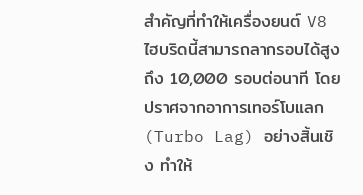สำคัญที่ทำให้เครื่องยนต์ V8 ไฮบริดนี้สามารถลากรอบได้สูงถึง 10,000 รอบต่อนาที โดยปราศจากอาการเทอร์โบแลก (Turbo Lag) อย่างสิ้นเชิง ทำให้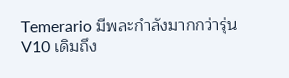Temerario มีพละกำลังมากกว่ารุ่น V10 เดิมถึง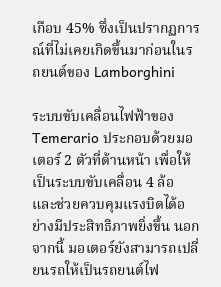เกือบ 45% ซึ่งเป็นปรากฏการณ์ที่ไม่เคยเกิดขึ้นมาก่อนในรถยนต์ของ Lamborghini

ระบบขับเคลื่อนไฟฟ้าของ Temerario ประกอบด้วยมอเตอร์ 2 ตัวที่ด้านหน้า เพื่อให้เป็นระบบขับเคลื่อน 4 ล้อ และช่วยควบคุมแรงบิดได้อย่างมีประสิทธิภาพยิ่งขึ้น นอกจากนี้ มอเตอร์ยังสามารถเปลี่ยนรถให้เป็นรถยนต์ไฟ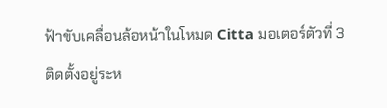ฟ้าขับเคลื่อนล้อหน้าในโหมด Citta มอเตอร์ตัวที่ 3 ติดตั้งอยู่ระห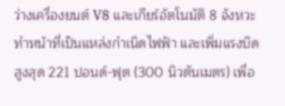ว่างเครื่องยนต์ V8 และเกียร์อัตโนมัติ 8 จังหวะ ทำหน้าที่เป็นแหล่งกำเนิดไฟฟ้า และเพิ่มแรงบิดสูงสุด 221 ปอนด์-ฟุต (300 นิวตันเมตร) เพื่อ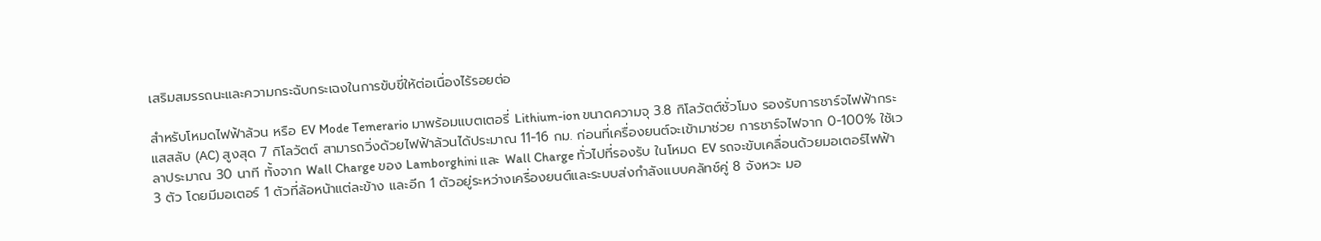เสริมสมรรถนะและความกระฉับกระเฉงในการขับขี่ให้ต่อเนื่องไร้รอยต่อ

สำหรับโหมดไฟฟ้าล้วน หรือ EV Mode Temerario มาพร้อมแบตเตอรี่ Lithium-ion ขนาดความจุ 3.8 กิโลวัตต์ชั่วโมง รองรับการชาร์จไฟฟ้ากระแสสลับ (AC) สูงสุด 7 กิโลวัตต์ สามารถวิ่งด้วยไฟฟ้าล้วนได้ประมาณ 11-16 กม. ก่อนที่เครื่องยนต์จะเข้ามาช่วย การชาร์จไฟจาก 0-100% ใช้เวลาประมาณ 30 นาที ทั้งจาก Wall Charge ของ Lamborghini และ Wall Charge ทั่วไปที่รองรับ ในโหมด EV รถจะขับเคลื่อนด้วยมอเตอร์ไฟฟ้า 3 ตัว โดยมีมอเตอร์ 1 ตัวที่ล้อหน้าแต่ละข้าง และอีก 1 ตัวอยู่ระหว่างเครื่องยนต์และระบบส่งกำลังแบบคลัทช์คู่ 8 จังหวะ มอ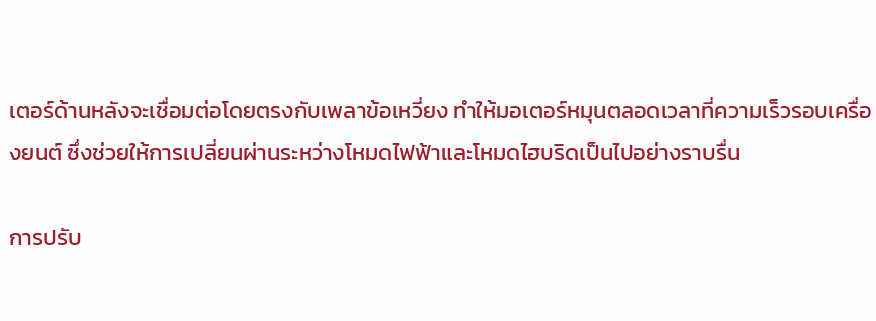เตอร์ด้านหลังจะเชื่อมต่อโดยตรงกับเพลาข้อเหวี่ยง ทำให้มอเตอร์หมุนตลอดเวลาที่ความเร็วรอบเครื่องยนต์ ซึ่งช่วยให้การเปลี่ยนผ่านระหว่างโหมดไฟฟ้าและโหมดไฮบริดเป็นไปอย่างราบรื่น

การปรับ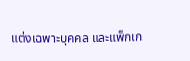แต่งเฉพาะบุคคล และแพ็กเก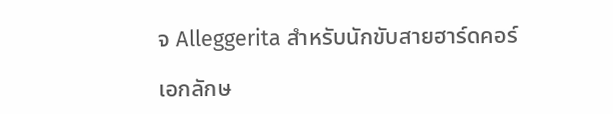จ Alleggerita สำหรับนักขับสายฮาร์ดคอร์

เอกลักษ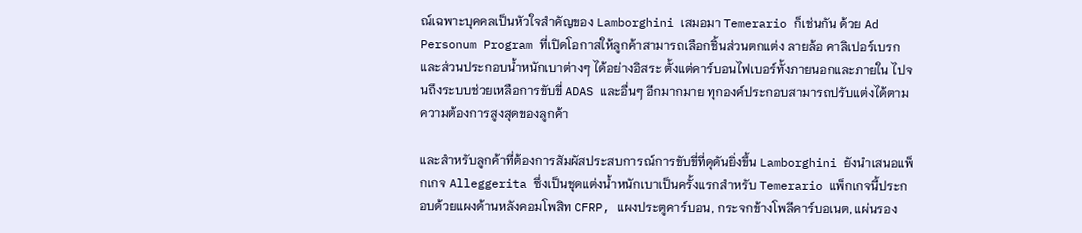ณ์เฉพาะบุคคลเป็นหัวใจสำคัญของ Lamborghini เสมอมา Temerario ก็เช่นกัน ด้วย Ad Personum Program ที่เปิดโอกาสให้ลูกค้าสามารถเลือกชิ้นส่วนตกแต่ง ลายล้อ คาลิเปอร์เบรก และส่วนประกอบน้ำหนักเบาต่างๆ ได้อย่างอิสระ ตั้งแต่คาร์บอนไฟเบอร์ทั้งภายนอกและภายใน ไปจนถึงระบบช่วยเหลือการขับขี่ ADAS และอื่นๆ อีกมากมาย ทุกองค์ประกอบสามารถปรับแต่งได้ตามความต้องการสูงสุดของลูกค้า

และสำหรับลูกค้าที่ต้องการสัมผัสประสบการณ์การขับขี่ที่ดุดันยิ่งขึ้น Lamborghini ยังนำเสนอแพ็กเกจ Alleggerita ซึ่งเป็นชุดแต่งน้ำหนักเบาเป็นครั้งแรกสำหรับ Temerario แพ็กเกจนี้ประกอบด้วยแผงด้านหลังคอมโพสิท CFRP, แผงประตูคาร์บอน, กระจกข้างโพลีคาร์บอเนต, แผ่นรอง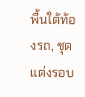พื้นใต้ท้องรถ, ชุดแต่งรอบ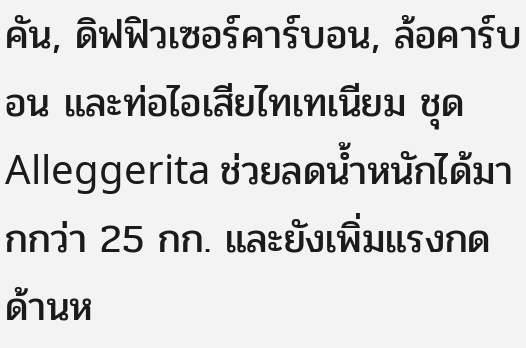คัน, ดิฟฟิวเซอร์คาร์บอน, ล้อคาร์บอน และท่อไอเสียไทเทเนียม ชุด Alleggerita ช่วยลดน้ำหนักได้มากกว่า 25 กก. และยังเพิ่มแรงกดด้านห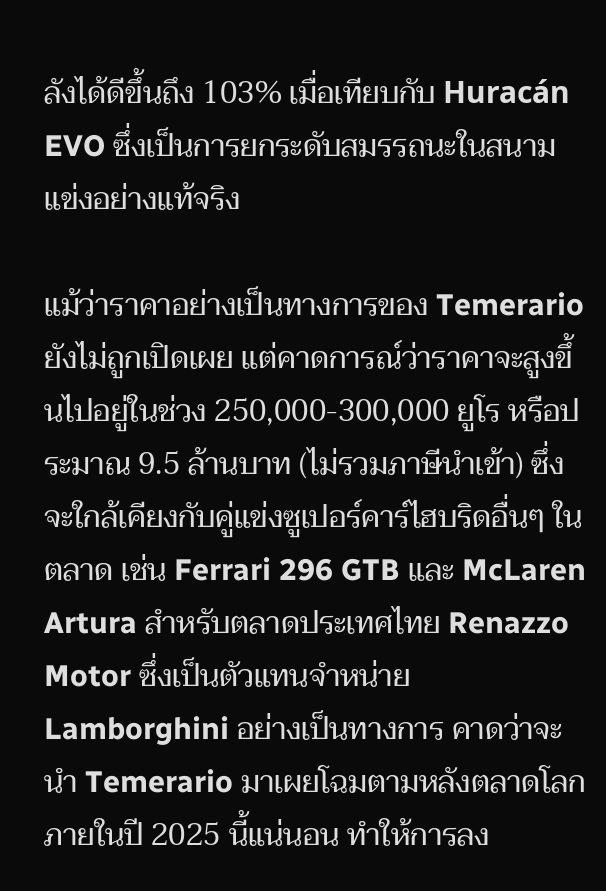ลังได้ดีขึ้นถึง 103% เมื่อเทียบกับ Huracán EVO ซึ่งเป็นการยกระดับสมรรถนะในสนามแข่งอย่างแท้จริง

แม้ว่าราคาอย่างเป็นทางการของ Temerario ยังไม่ถูกเปิดเผย แต่คาดการณ์ว่าราคาจะสูงขึ้นไปอยู่ในช่วง 250,000-300,000 ยูโร หรือประมาณ 9.5 ล้านบาท (ไม่รวมภาษีนำเข้า) ซึ่งจะใกล้เคียงกับคู่แข่งซูเปอร์คาร์ไฮบริดอื่นๆ ในตลาด เช่น Ferrari 296 GTB และ McLaren Artura สำหรับตลาดประเทศไทย Renazzo Motor ซึ่งเป็นตัวแทนจำหน่าย Lamborghini อย่างเป็นทางการ คาดว่าจะนำ Temerario มาเผยโฉมตามหลังตลาดโลกภายในปี 2025 นี้แน่นอน ทำให้การลง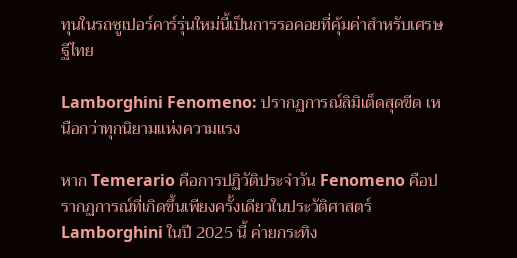ทุนในรถซูเปอร์คาร์รุ่นใหม่นี้เป็นการรอคอยที่คุ้มค่าสำหรับเศรษฐีไทย

Lamborghini Fenomeno: ปรากฏการณ์ลิมิเต็ดสุดขีด เหนือกว่าทุกนิยามแห่งความแรง

หาก Temerario คือการปฏิวัติประจำวัน Fenomeno คือปรากฏการณ์ที่เกิดขึ้นเพียงครั้งเดียวในประวัติศาสตร์ Lamborghini ในปี 2025 นี้ ค่ายกระทิง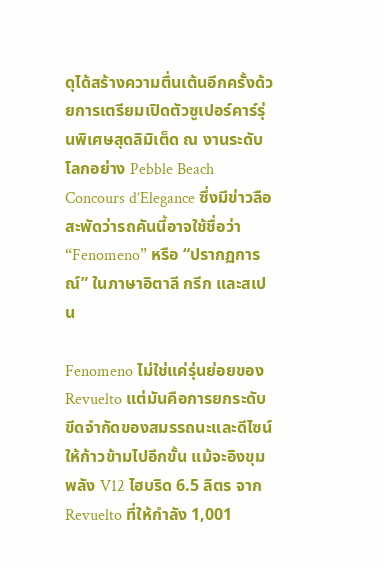ดุได้สร้างความตื่นเต้นอีกครั้งด้วยการเตรียมเปิดตัวซูเปอร์คาร์รุ่นพิเศษสุดลิมิเต็ด ณ งานระดับโลกอย่าง Pebble Beach Concours d’Elegance ซึ่งมีข่าวลือสะพัดว่ารถคันนี้อาจใช้ชื่อว่า “Fenomeno” หรือ “ปรากฏการณ์” ในภาษาอิตาลี กรีก และสเปน

Fenomeno ไม่ใช่แค่รุ่นย่อยของ Revuelto แต่มันคือการยกระดับขีดจำกัดของสมรรถนะและดีไซน์ให้ก้าวข้ามไปอีกขั้น แม้จะอิงขุมพลัง V12 ไฮบริด 6.5 ลิตร จาก Revuelto ที่ให้กำลัง 1,001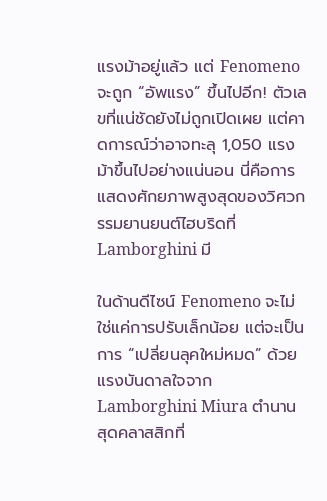แรงม้าอยู่แล้ว แต่ Fenomeno จะถูก “อัพแรง” ขึ้นไปอีก! ตัวเลขที่แน่ชัดยังไม่ถูกเปิดเผย แต่คาดการณ์ว่าอาจทะลุ 1,050 แรงม้าขึ้นไปอย่างแน่นอน นี่คือการแสดงศักยภาพสูงสุดของวิศวกรรมยานยนต์ไฮบริดที่ Lamborghini มี

ในด้านดีไซน์ Fenomeno จะไม่ใช่แค่การปรับเล็กน้อย แต่จะเป็นการ “เปลี่ยนลุคใหม่หมด” ด้วยแรงบันดาลใจจาก Lamborghini Miura ตำนานสุดคลาสสิกที่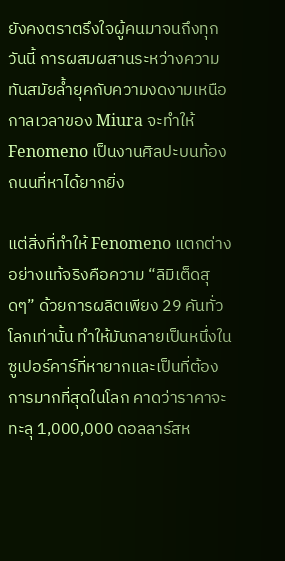ยังคงตราตรึงใจผู้คนมาจนถึงทุกวันนี้ การผสมผสานระหว่างความทันสมัยล้ำยุคกับความงดงามเหนือกาลเวลาของ Miura จะทำให้ Fenomeno เป็นงานศิลปะบนท้องถนนที่หาได้ยากยิ่ง

แต่สิ่งที่ทำให้ Fenomeno แตกต่างอย่างแท้จริงคือความ “ลิมิเต็ดสุดๆ” ด้วยการผลิตเพียง 29 คันทั่วโลกเท่านั้น ทำให้มันกลายเป็นหนึ่งในซูเปอร์คาร์ที่หายากและเป็นที่ต้องการมากที่สุดในโลก คาดว่าราคาจะทะลุ 1,000,000 ดอลลาร์สห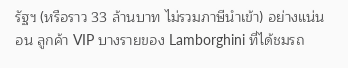รัฐฯ (หรือราว 33 ล้านบาท ไม่รวมภาษีนำเข้า) อย่างแน่นอน ลูกค้า VIP บางรายของ Lamborghini ที่ได้ชมรถ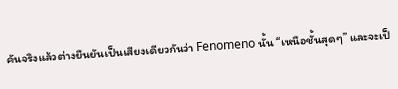คันจริงแล้วต่างยืนยันเป็นเสียงเดียวกันว่า Fenomeno นั้น “เหนือชั้นสุดๆ” และจะเป็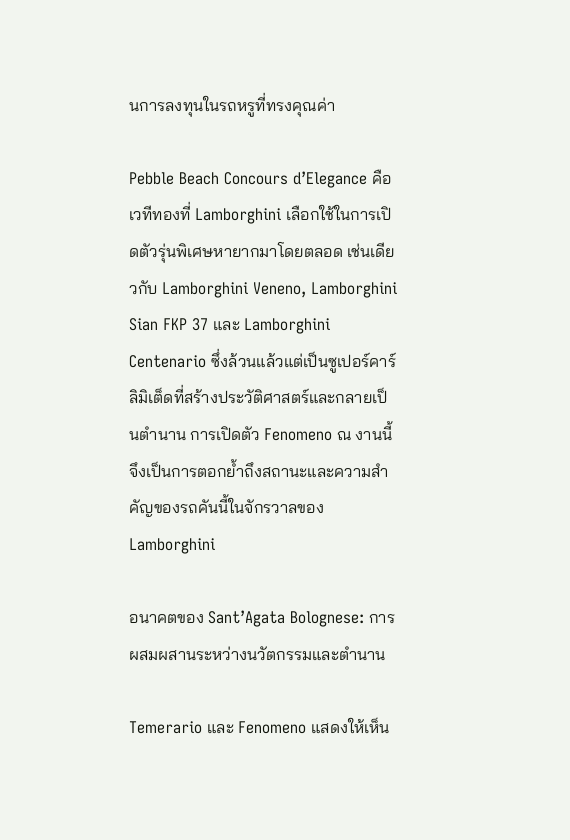นการลงทุนในรถหรูที่ทรงคุณค่า

Pebble Beach Concours d’Elegance คือเวทีทองที่ Lamborghini เลือกใช้ในการเปิดตัวรุ่นพิเศษหายากมาโดยตลอด เช่นเดียวกับ Lamborghini Veneno, Lamborghini Sian FKP 37 และ Lamborghini Centenario ซึ่งล้วนแล้วแต่เป็นซูเปอร์คาร์ลิมิเต็ดที่สร้างประวัติศาสตร์และกลายเป็นตำนาน การเปิดตัว Fenomeno ณ งานนี้จึงเป็นการตอกย้ำถึงสถานะและความสำคัญของรถคันนี้ในจักรวาลของ Lamborghini

อนาคตของ Sant’Agata Bolognese: การผสมผสานระหว่างนวัตกรรมและตำนาน

Temerario และ Fenomeno แสดงให้เห็น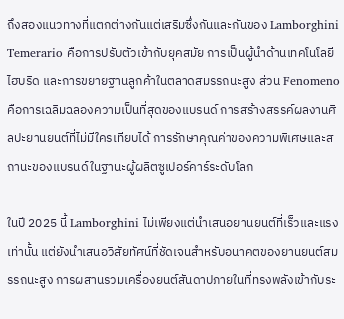ถึงสองแนวทางที่แตกต่างกันแต่เสริมซึ่งกันและกันของ Lamborghini Temerario คือการปรับตัวเข้ากับยุคสมัย การเป็นผู้นำด้านเทคโนโลยีไฮบริด และการขยายฐานลูกค้าในตลาดสมรรถนะสูง ส่วน Fenomeno คือการเฉลิมฉลองความเป็นที่สุดของแบรนด์ การสร้างสรรค์ผลงานศิลปะยานยนต์ที่ไม่มีใครเทียบได้ การรักษาคุณค่าของความพิเศษและสถานะของแบรนด์ในฐานะผู้ผลิตซูเปอร์คาร์ระดับโลก

ในปี 2025 นี้ Lamborghini ไม่เพียงแต่นำเสนอยานยนต์ที่เร็วและแรงเท่านั้น แต่ยังนำเสนอวิสัยทัศน์ที่ชัดเจนสำหรับอนาคตของยานยนต์สมรรถนะสูง การผสานรวมเครื่องยนต์สันดาปภายในที่ทรงพลังเข้ากับระ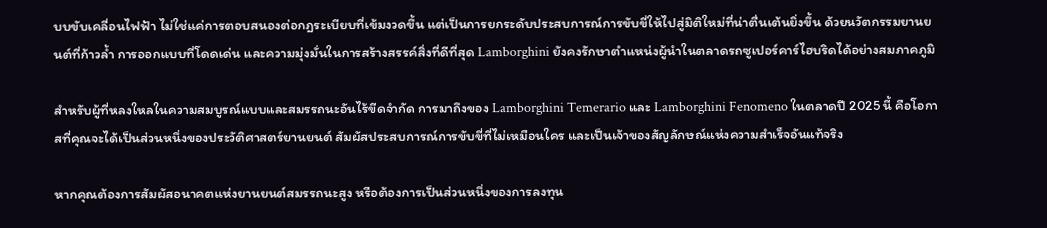บบขับเคลื่อนไฟฟ้า ไม่ใช่แค่การตอบสนองต่อกฎระเบียบที่เข้มงวดขึ้น แต่เป็นการยกระดับประสบการณ์การขับขี่ให้ไปสู่มิติใหม่ที่น่าตื่นเต้นยิ่งขึ้น ด้วยนวัตกรรมยานยนต์ที่ก้าวล้ำ การออกแบบที่โดดเด่น และความมุ่งมั่นในการสร้างสรรค์สิ่งที่ดีที่สุด Lamborghini ยังคงรักษาตำแหน่งผู้นำในตลาดรถซูเปอร์คาร์ไฮบริดได้อย่างสมภาคภูมิ

สำหรับผู้ที่หลงใหลในความสมบูรณ์แบบและสมรรถนะอันไร้ขีดจำกัด การมาถึงของ Lamborghini Temerario และ Lamborghini Fenomeno ในตลาดปี 2025 นี้ คือโอกาสที่คุณจะได้เป็นส่วนหนึ่งของประวัติศาสตร์ยานยนต์ สัมผัสประสบการณ์การขับขี่ที่ไม่เหมือนใคร และเป็นเจ้าของสัญลักษณ์แห่งความสำเร็จอันแท้จริง

หากคุณต้องการสัมผัสอนาคตแห่งยานยนต์สมรรถนะสูง หรือต้องการเป็นส่วนหนึ่งของการลงทุน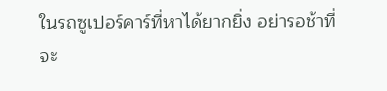ในรถซูเปอร์คาร์ที่หาได้ยากยิ่ง อย่ารอช้าที่จะ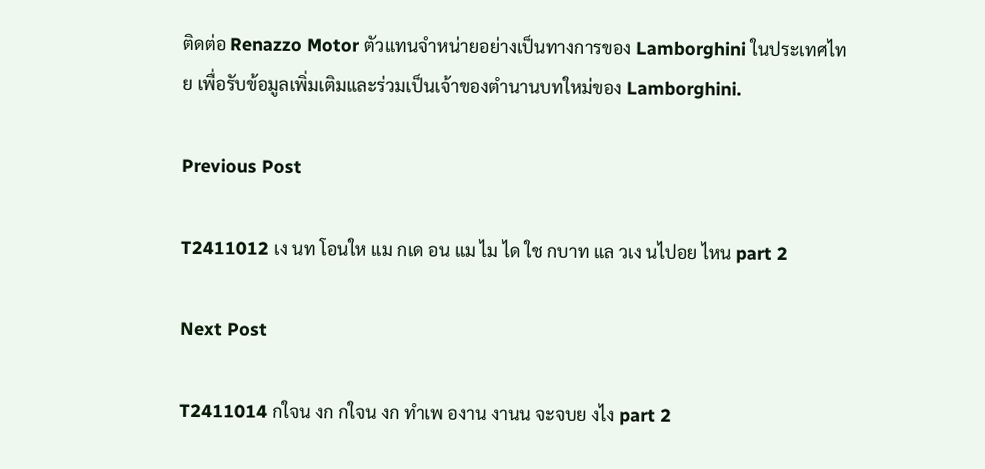ติดต่อ Renazzo Motor ตัวแทนจำหน่ายอย่างเป็นทางการของ Lamborghini ในประเทศไทย เพื่อรับข้อมูลเพิ่มเติมและร่วมเป็นเจ้าของตำนานบทใหม่ของ Lamborghini.

Previous Post

T2411012 เง นท โอนให แม กเด อน แม ไม ได ใช กบาท แล วเง นไปอย ไหน part 2

Next Post

T2411014 กใจน งก กใจน งก ทำเพ องาน งานน จะจบย งไง part 2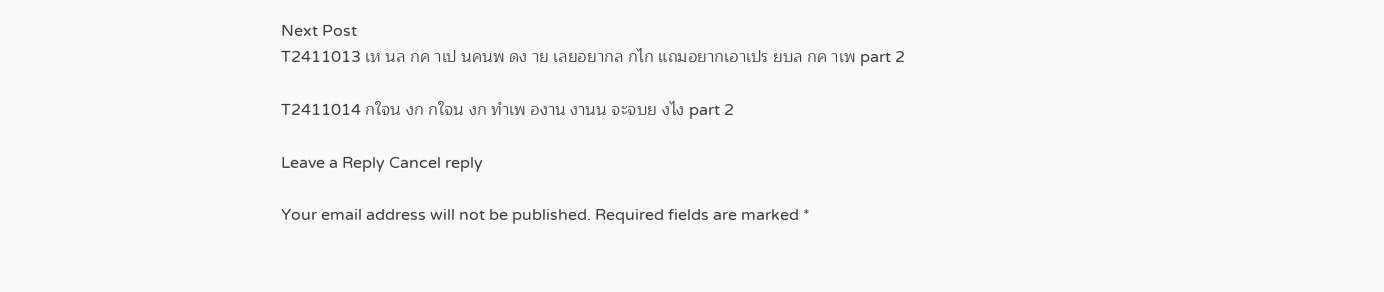Next Post
T2411013 เห นล กค าเป นคนพ ดง าย เลยอยากล กไก แถมอยากเอาเปร ยบล กค าเพ part 2

T2411014 กใจน งก กใจน งก ทำเพ องาน งานน จะจบย งไง part 2

Leave a Reply Cancel reply

Your email address will not be published. Required fields are marked *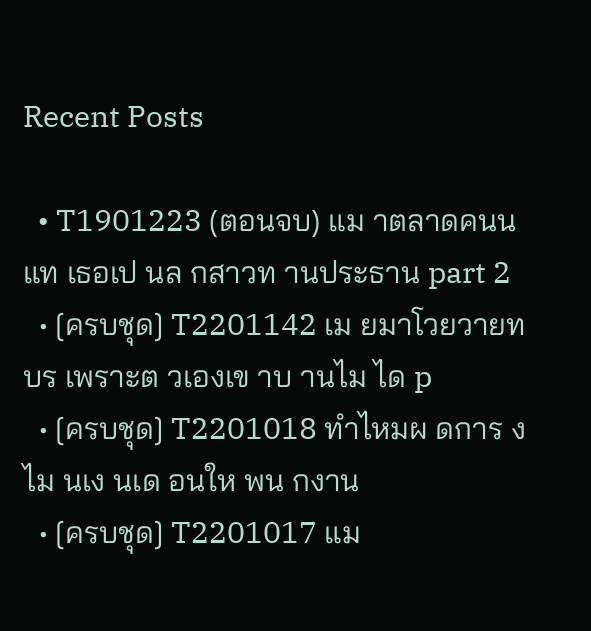Recent Posts

  • T1901223 (ตอนจบ) แม าตลาดคนน แท เธอเป นล กสาวท านประธาน part 2
  • [ครบชุด] T2201142 เม ยมาโวยวายท บร เพราะต วเองเข าบ านไม ได p
  • [ครบชุด] T2201018 ทำไหมผ ดการ งไม นเง นเด อนให พน กงาน
  • [ครบชุด] T2201017 แม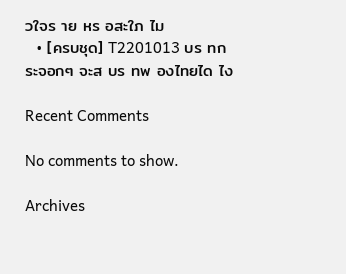วใจร าย หร อสะใภ ไม
  • [ครบชุด] T2201013 บร ทกระจอกๆ จะส บร ทพ องไทยได ไง

Recent Comments

No comments to show.

Archives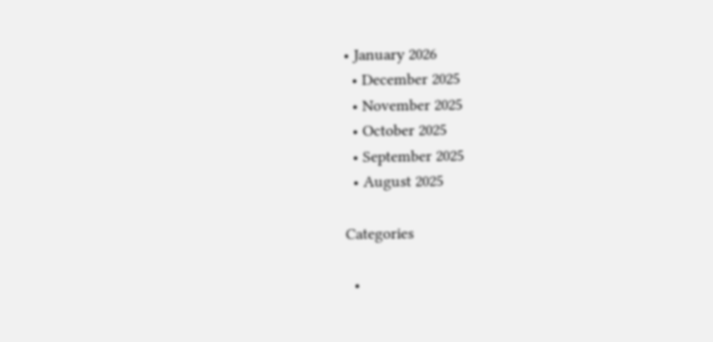• January 2026
  • December 2025
  • November 2025
  • October 2025
  • September 2025
  • August 2025

Categories

  •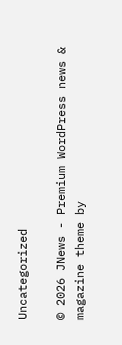Uncategorized

© 2026 JNews - Premium WordPress news & magazine theme by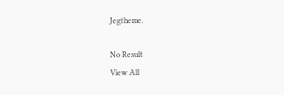Jegtheme.

No Result
View All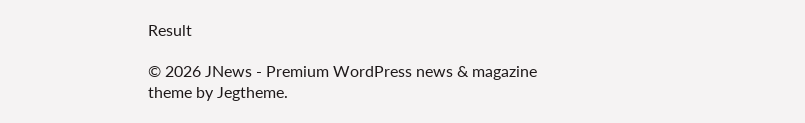Result

© 2026 JNews - Premium WordPress news & magazine theme by Jegtheme.